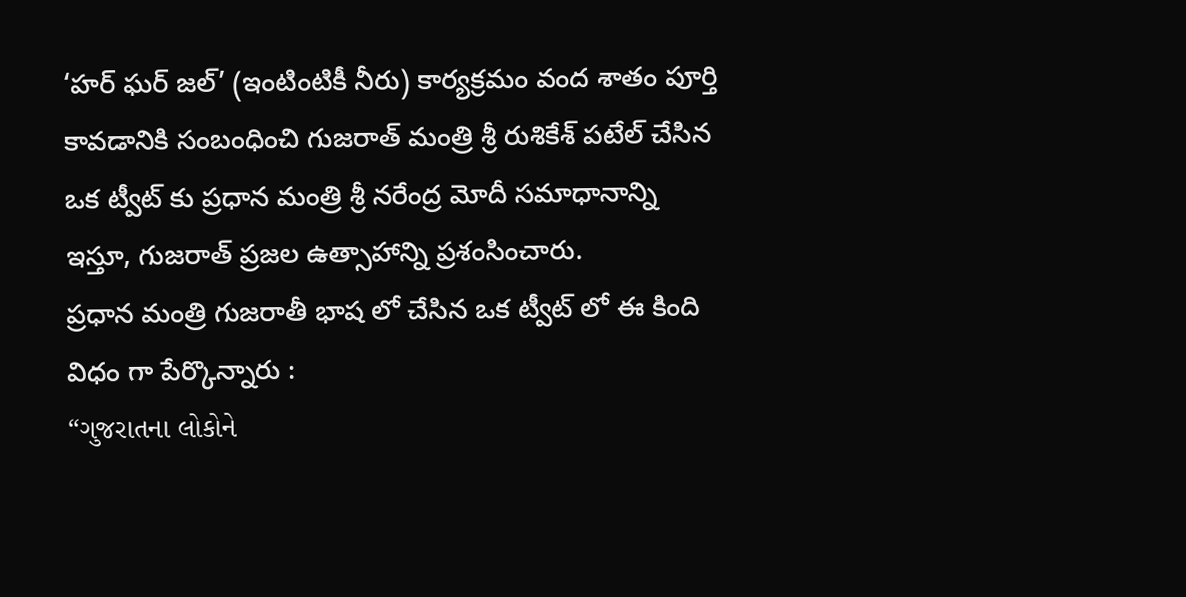‘హర్ ఘర్ జల్’ (ఇంటింటికీ నీరు) కార్యక్రమం వంద శాతం పూర్తి కావడానికి సంబంధించి గుజరాత్ మంత్రి శ్రీ రుశికేశ్ పటేల్ చేసిన ఒక ట్వీట్ కు ప్రధాన మంత్రి శ్రీ నరేంద్ర మోదీ సమాధానాన్ని ఇస్తూ, గుజరాత్ ప్రజల ఉత్సాహాన్ని ప్రశంసించారు.
ప్రధాన మంత్రి గుజరాతీ భాష లో చేసిన ఒక ట్వీట్ లో ఈ కింది విధం గా పేర్కొన్నారు :
“ગુજરાતના લોકોને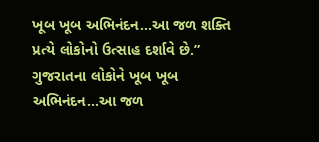ખૂબ ખૂબ અભિનંદન...આ જળ શક્તિ પ્રત્યે લોકોનો ઉત્સાહ દર્શાવે છે.”
ગુજરાતના લોકોને ખૂબ ખૂબ અભિનંદન...આ જળ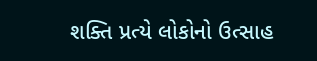શક્તિ પ્રત્યે લોકોનો ઉત્સાહ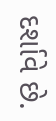દર્શાવે છે.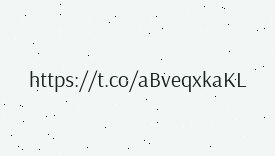https://t.co/aBveqxkaKL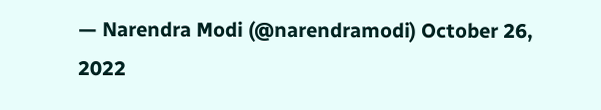— Narendra Modi (@narendramodi) October 26, 2022